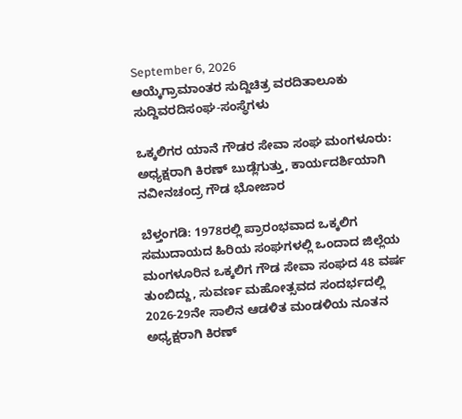September 6, 2026
ಆಯ್ಕೆಗ್ರಾಮಾಂತರ ಸುದ್ದಿಚಿತ್ರ ವರದಿತಾಲೂಕು ಸುದ್ದಿವರದಿಸಂಘ-ಸಂಸ್ಥೆಗಳು

ಒಕ್ಕಲಿಗರ ಯಾನೆ ಗೌಡರ ಸೇವಾ ಸಂಘ ಮಂಗಳೂರು: ಅಧ್ಯಕ್ಷರಾಗಿ ಕಿರಣ್‌ ಬುಡ್ಲೆಗುತ್ತು, ಕಾರ್ಯದರ್ಶಿಯಾಗಿ ನವೀನಚಂದ್ರ ಗೌಡ ಭೋಜಾರ

ಬೆಳ್ತಂಗಡಿ: 1978ರಲ್ಲಿ ಪ್ರಾರಂಭವಾದ ಒಕ್ಕಲಿಗ ಸಮುದಾಯದ ಹಿರಿಯ ಸಂಘಗಳಲ್ಲಿ ಒಂದಾದ ಜಿಲ್ಲೆಯ ಮಂಗಳೂರಿನ ಒಕ್ಕಲಿಗ ಗೌಡ ಸೇವಾ ಸಂಘದ 48 ವರ್ಷ ತುಂಬಿದ್ದು, ಸುವರ್ಣ ಮಹೋತ್ಸವದ ಸಂದರ್ಭದಲ್ಲಿ 2026-29ನೇ ಸಾಲಿನ ಆಡಳಿತ ಮಂಡಳಿಯ ನೂತನ ಅಧ್ಯಕ್ಷರಾಗಿ ಕಿರಣ್‌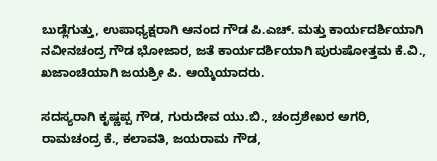ಬುಡ್ಲೆಗುತ್ತು, ಉಪಾಧ್ಯಕ್ಷರಾಗಿ ಆನಂದ ಗೌಡ ಪಿ.ಎಚ್. ಮತ್ತು ಕಾರ್ಯದರ್ಶಿಯಾಗಿ ನವೀನಚಂದ್ರ ಗೌಡ ಭೋಜಾರ, ಜತೆ ಕಾರ್ಯದರ್ಶಿಯಾಗಿ ಪುರುಷೋತ್ತಮ ಕೆ.ವಿ., ಖಜಾಂಚಿಯಾಗಿ ಜಯಶ್ರೀ ಪಿ. ಆಯ್ಕೆಯಾದರು.

ಸದಸ್ಯರಾಗಿ ಕೃಷ್ಣಪ್ಪ ಗೌಡ, ಗುರುದೇವ ಯು.ಬಿ., ಚಂದ್ರಶೇಖರ ಅಗರಿ, ರಾಮಚಂದ್ರ ಕೆ., ಕಲಾವತಿ, ಜಯರಾಮ ಗೌಡ,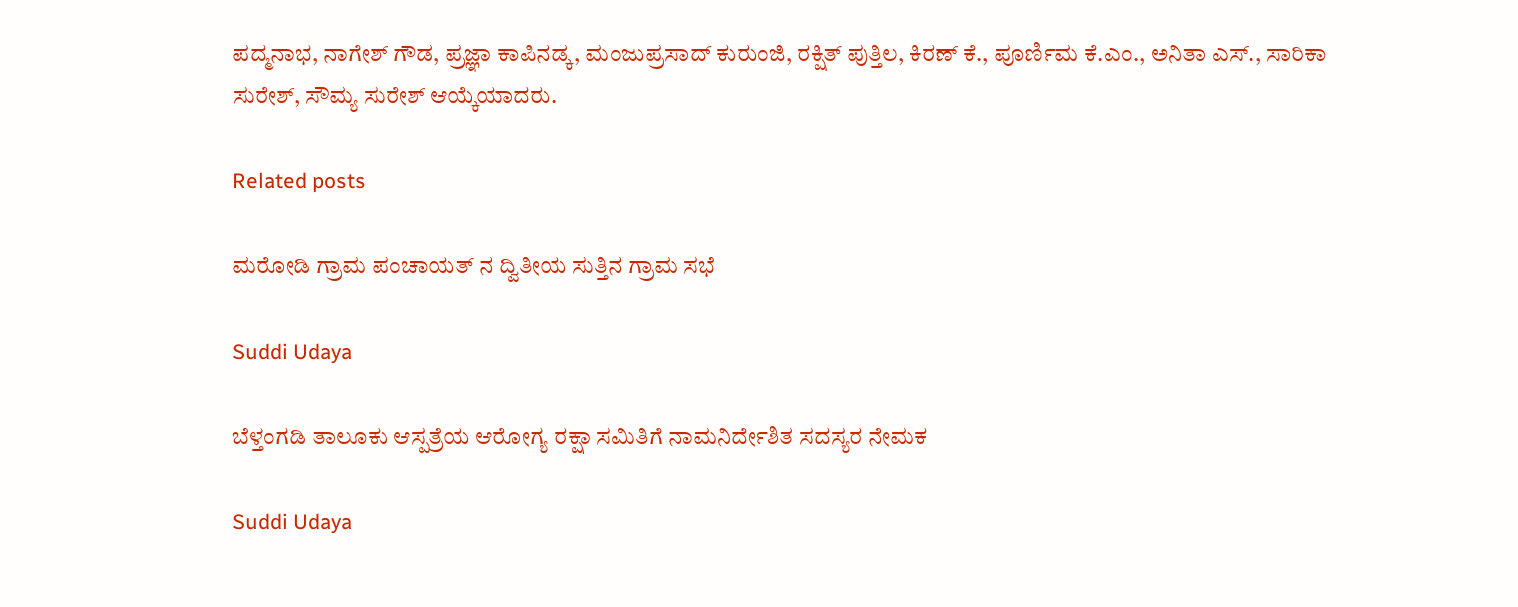ಪದ್ಮನಾಭ, ನಾಗೇಶ್‌ ಗೌಡ, ಪ್ರಜ್ಞಾ ಕಾಪಿನಡ್ಕ, ಮಂಜುಪ್ರಸಾದ್ ಕುರುಂಜಿ, ರಕ್ಷಿತ್ ಪುತ್ತಿಲ, ಕಿರಣ್ ಕೆ., ಪೂರ್ಣಿಮ ಕೆ.ಎಂ., ಅನಿತಾ ಎಸ್., ಸಾರಿಕಾ ಸುರೇಶ್, ಸೌಮ್ಯ ಸುರೇಶ್ ಆಯ್ಕೆಯಾದರು.

Related posts

ಮರೋಡಿ ಗ್ರಾಮ ಪಂಚಾಯತ್ ನ ದ್ವಿತೀಯ ಸುತ್ತಿನ ಗ್ರಾಮ ಸಭೆ

Suddi Udaya

ಬೆಳ್ತಂಗಡಿ ತಾಲೂಕು ಆಸ್ಪತ್ರೆಯ ಆರೋಗ್ಯ ರಕ್ಷಾ ಸಮಿತಿಗೆ ನಾಮನಿರ್ದೇಶಿತ ಸದಸ್ಯರ ನೇಮಕ

Suddi Udaya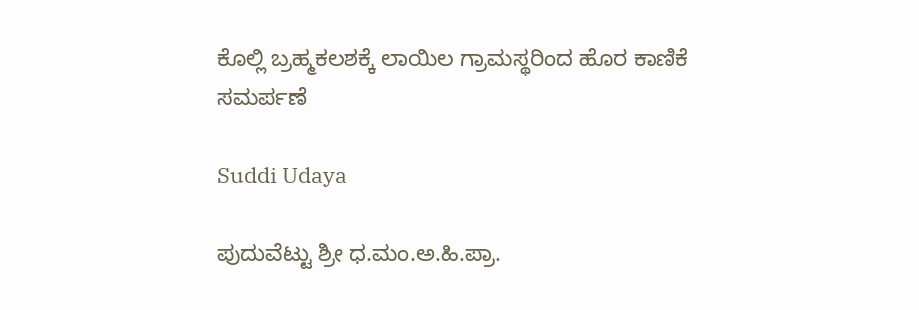ಕೊಲ್ಲಿ ಬ್ರಹ್ಮಕಲಶಕ್ಕೆ ಲಾಯಿಲ ಗ್ರಾಮಸ್ಥರಿಂದ ಹೊರ ಕಾಣಿಕೆ ಸಮರ್ಪಣೆ

Suddi Udaya

ಪುದುವೆಟ್ಟು ಶ್ರೀ ಧ.ಮಂ.ಅ.ಹಿ.ಪ್ರಾ.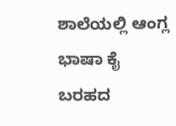ಶಾಲೆಯಲ್ಲಿ ಆಂಗ್ಲ ಭಾಷಾ ಕೈ ಬರಹದ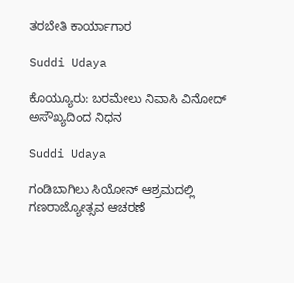ತರಬೇತಿ ಕಾರ್ಯಾಗಾರ

Suddi Udaya

ಕೊಯ್ಯೂರು: ಬರಮೇಲು ನಿವಾಸಿ ವಿನೋದ್ ಅಸೌಖ್ಯದಿಂದ ನಿಧನ

Suddi Udaya

ಗಂಡಿಬಾಗಿಲು ಸಿಯೋನ್ ಆಶ್ರಮದಲ್ಲಿ ಗಣರಾಜ್ಯೋತ್ಸವ ಆಚರಣೆ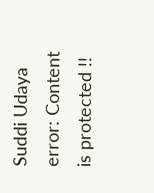Suddi Udaya
error: Content is protected !!